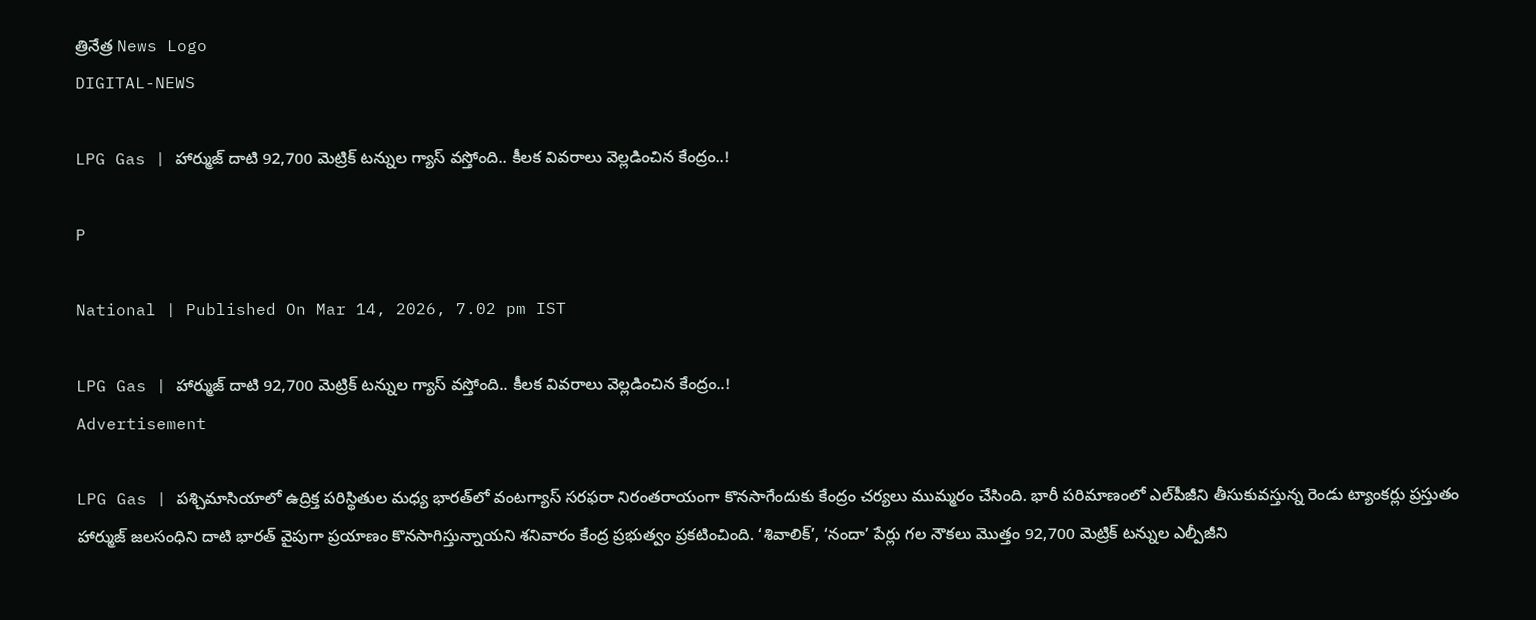త్రినేత్ర News Logo
DIGITAL-NEWS

LPG Gas | హార్ముజ్ దాటి 92,700 మెట్రిక్ టన్నుల గ్యాస్ వ‌స్తోంది.. కీల‌క వివ‌రాలు వెల్ల‌డించిన కేంద్రం..!

P

National | Published On Mar 14, 2026, 7.02 pm IST

LPG Gas | హార్ముజ్ దాటి 92,700 మెట్రిక్ టన్నుల గ్యాస్ వ‌స్తోంది.. కీల‌క వివ‌రాలు వెల్ల‌డించిన కేంద్రం..!
Advertisement

LPG Gas | ప‌శ్చిమాసియాలో ఉద్రిక్త ప‌రిస్థితుల మ‌ధ్య భార‌త్‌లో వంట‌గ్యాస్ స‌ర‌ఫ‌రా నిరంత‌రాయంగా కొన‌సాగేందుకు కేంద్రం చ‌ర్య‌లు ముమ్మ‌రం చేసింది. భారీ ప‌రిమాణంలో ఎల్‌పీజీని తీసుకువస్తున్న రెండు ట్యాంకర్లు ప్రస్తుతం హార్ముజ్ జలసంధిని దాటి భార‌త్ వైపుగా ప్ర‌యాణం కొన‌సాగిస్తున్నాయ‌ని శ‌నివారం కేంద్ర ప్ర‌భుత్వం ప్ర‌క‌టించింది. ‘శివాలిక్’, ‘నందా’ పేర్లు గ‌ల‌ నౌక‌లు మొత్తం 92,700 మెట్రిక్ టన్నుల ఎల్పీజీని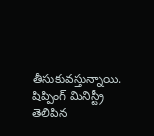తీసుకువ‌స్తున్నాయి. షిప్పింగ్ మినిస్ట్రీ తెలిపిన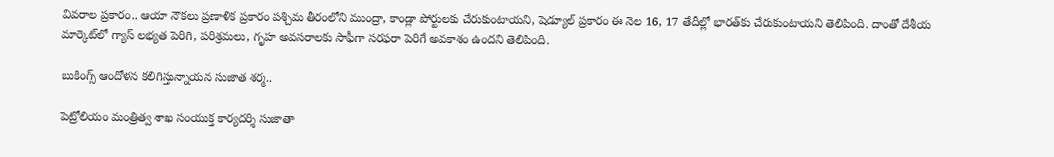వివ‌రాల ప్ర‌కారం.. ఆయా నౌక‌లు ప్ర‌ణాళిక ప్ర‌కారం ప‌శ్చిమ తీరంలోని ముంద్రా, కాండ్లా పోర్టుల‌కు చేరుకుంటాయ‌ని, షెడ్యూల్ ప్ర‌కారం ఈ నెల 16, 17 తేదీల్లో భార‌త్‌కు చేరుకుంటాయ‌ని తెలిపింది. దాంతో దేశీయ మార్కెట్‌లో గ్యాస్ ల‌భ్య‌త పెరిగి, ప‌రిశ్ర‌మ‌లు, గృహ అవ‌స‌రాల‌కు సాఫీగా స‌ర‌ఫ‌రా పెరిగే అవ‌కాశం ఉంద‌ని తెలిపింది.

బుకింగ్స్ ఆందోళ‌న క‌లిగిస్తున్నాయ‌న సుజాత శ‌ర్మ‌..

పెట్రోలియం మంత్రిత్వ శాఖ సంయుక్త కార్యదర్శి సుజాతా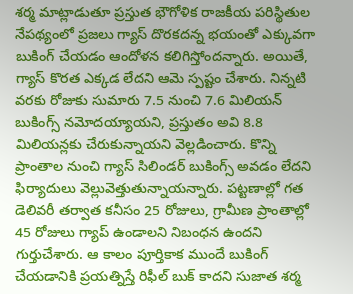శర్మ మాట్లాడుతూ ప్రస్తుత భౌగోళిక రాజకీయ పరిస్థితుల నేపథ్యంలో ప్రజలు గ్యాస్ దొర‌క‌ద‌న్న భ‌యంతో ఎక్కువ‌గా బుకింగ్ చేయ‌డం ఆందోళ‌న క‌లిగిస్తోంద‌న్నారు. అయితే, గ్యాస్ కొర‌త ఎక్క‌డ లేద‌ని ఆమె స్ప‌ష్టం చేశారు. నిన్నటి వరకు రోజుకు సుమారు 7.5 నుంచి 7.6 మిలియన్‌ బుకింగ్స్ న‌మోద‌య్యాయ‌ని, ప్ర‌స్తుతం అవి 8.8 మిలియ‌న్ల‌కు చేరుకున్నాయ‌ని వెల్ల‌డించారు. కొన్ని ప్రాంతాల నుంచి గ్యాస్ సిలిండర్ బుకింగ్స్ అవ‌డం లేద‌ని ఫిర్యాదులు వెల్లువెత్తుతున్నాయ‌న్నారు. పట్టణాల్లో గత డెలివరీ తర్వాత కనీసం 25 రోజులు, గ్రామీణ ప్రాంతాల్లో 45 రోజులు గ్యాప్‌ ఉండాలని నిబంధన ఉందని గుర్తుచేశారు. ఆ కాలం పూర్తికాక ముందే బుకింగ్‌ చేయడానికి ప్రయత్నిస్తే రిఫీల్ బుక్ కాద‌ని సుజాత శ‌ర్మ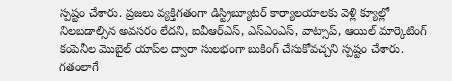స్ప‌ష్టం చేశారు. ప్రజలు వ్యక్తిగతంగా డిస్ట్రిబ్యూటర్ కార్యాలయాలకు వెళ్లి క్యూల్లో నిలబడాల్సిన అవసరం లేదని, ఐవీఆర్‌ఎస్‌, ఎస్ఎంఎస్‌, వాట్సాప్‌, ఆయిల్ మార్కెటింగ్ కంపెనీల మొబైల్ యాప్‌ల ద్వారా సులభంగా బుకింగ్‌ చేసుకోవచ్చని స్ప‌ష్టం చేశారు. గతంలాగే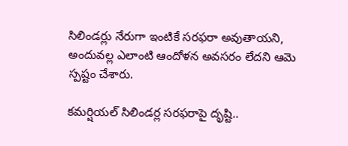సిలిండర్లు నేరుగా ఇంటికే సరఫరా అవుతాయని, అందువల్ల ఎలాంటి ఆందోళన అవసరం లేదని ఆమె స్పష్టం చేశారు.

క‌మ‌ర్షియ‌ల్ సిలిండ‌ర్ల స‌ర‌ఫ‌రాపై దృష్టి..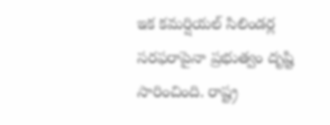ఇక కమర్షియల్ సిలిండర్ల సరఫరాపైనా ప్రభుత్వం దృష్టి సారించింది. రాష్ట్ర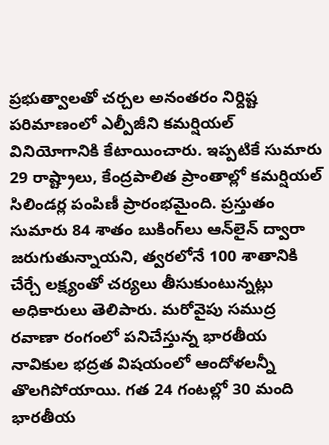ప్రభుత్వాలతో చర్చల అనంతరం నిర్దిష్ట పరిమాణంలో ఎల్పీజీని కమర్షియల్ వినియోగానికి కేటాయించారు. ఇప్పటికే సుమారు 29 రాష్ట్రాలు, కేంద్రపాలిత ప్రాంతాల్లో కమర్షియల్ సిలిండర్ల పంపిణీ ప్రారంభ‌మైంది. ప్రస్తుతం సుమారు 84 శాతం బుకింగ్‌లు ఆన్‌లైన్ ద్వారా జరుగుతున్నాయని, త్వరలోనే 100 శాతానికి చేర్చే లక్ష్యంతో చర్యలు తీసుకుంటున్నట్లు అధికారులు తెలిపారు. మరోవైపు సముద్ర రవాణా రంగంలో పనిచేస్తున్న భారతీయ నావికుల భద్రత విష‌యంలో ఆందోళ‌ల‌న్నీ తొల‌గిపోయాయి. గ‌త 24 గంటల్లో 30 మంది భారతీయ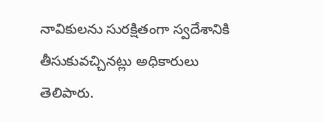నావికులను సురక్షితంగా స్వదేశానికి తీసుకువచ్చినట్లు అధికారులు తెలిపారు.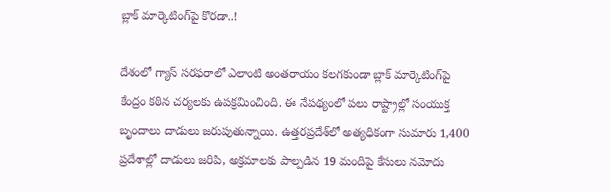బ్లాక్ మార్కెటింగ్‌పై కొర‌డా..!

దేశంలో గ్యాస్‌ సరఫరాలో ఎలాంటి అంతరాయం కలగకుండా బ్లాక్ మార్కెటింగ్‌పై కేంద్రం కఠిన చర్యలకు ఉప‌క్ర‌మించింది. ఈ నేపథ్యంలో పలు రాష్ట్రాల్లో సంయుక్త బృందాలు దాడులు జ‌రుపుతున్నాయి. ఉత్తరప్రదేశ్‌లో అత్య‌ధికంగా సుమారు 1,400 ప్రదేశాల్లో దాడులు జరిపి, అక్రమాలకు పాల్పడిన 19 మందిపై కేసులు నమోదు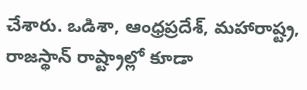చేశారు. ఒడిశా, ఆంధ్రప్రదేశ్, మహారాష్ట్ర, రాజస్థాన్ రాష్ట్రాల్లో కూడా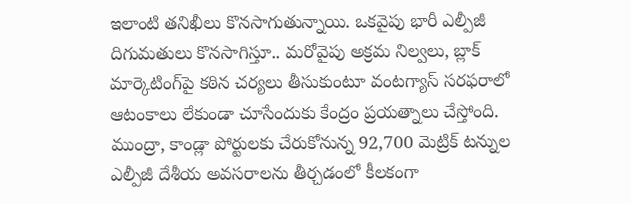ఇలాంటి తనిఖీలు కొనసాగుతున్నాయి. ఒకవైపు భారీ ఎల్పీజీ దిగుమతులు కొనసాగిస్తూ.. మరోవైపు అక్రమ నిల్వలు, బ్లాక్ మార్కెటింగ్‌పై కఠిన చర్యలు తీసుకుంటూ వంట‌గ్యాస్ స‌ర‌ఫ‌రాలో ఆటంకాలు లేకుండా చూసేందుకు కేంద్రం ప్ర‌య‌త్నాలు చేస్తోంది. ముంద్రా, కాండ్లా పోర్టులకు చేరుకోనున్న 92,700 మెట్రిక్ టన్నుల ఎల్పీజీ దేశీయ అవసరాలను తీర్చడంలో కీలకంగా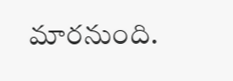మారనుంది.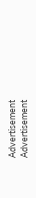Advertisement
Advertisement